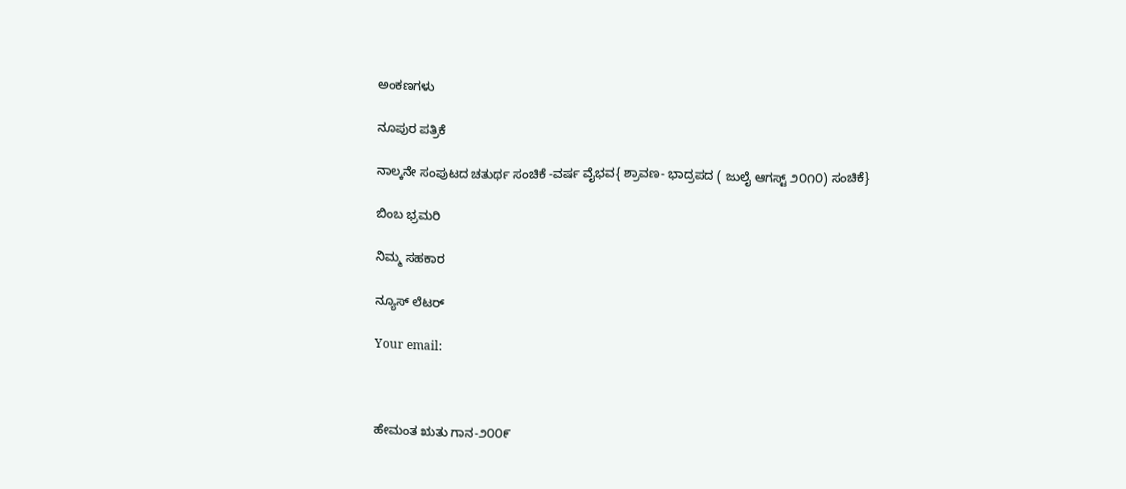ಅಂಕಣಗಳು

ನೂಪುರ ಪತ್ರಿಕೆ

ನಾಲ್ಕನೇ ಸಂಪುಟದ ಚತುರ್ಥ ಸಂಚಿಕೆ -ವರ್ಷ ವೈಭವ{ ಶ್ರಾವಣ- ಭಾದ್ರಪದ ( ಜುಲೈ ಆಗಸ್ಟ್ ೨೦೧೦) ಸಂಚಿಕೆ}

ಬಿಂಬ ಭ್ರಮರಿ

ನಿಮ್ಮ ಸಹಕಾರ

ನ್ಯೂಸ್ ಲೆಟರ್

Your email:



ಹೇಮಂತ ಋತು ಗಾನ-೨೦೦೯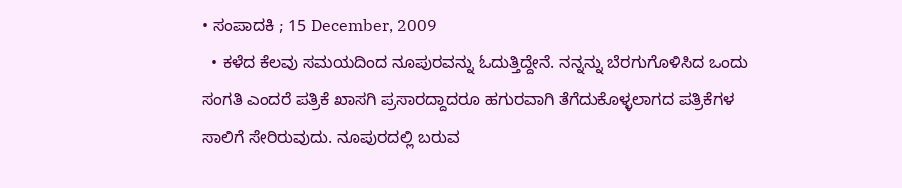• ಸಂಪಾದಕಿ ; 15 December, 2009
  • ಕಳೆದ ಕೆಲವು ಸಮಯದಿಂದ ನೂಪುರವನ್ನು ಓದುತ್ತಿದ್ದೇನೆ. ನನ್ನನ್ನು ಬೆರಗುಗೊಳಿಸಿದ ಒಂದು ಸಂಗತಿ ಎಂದರೆ ಪತ್ರಿಕೆ ಖಾಸಗಿ ಪ್ರಸಾರದ್ದಾದರೂ ಹಗುರವಾಗಿ ತೆಗೆದುಕೊಳ್ಳಲಾಗದ ಪತ್ರಿಕೆಗಳ ಸಾಲಿಗೆ ಸೇರಿರುವುದು. ನೂಪುರದಲ್ಲಿ ಬರುವ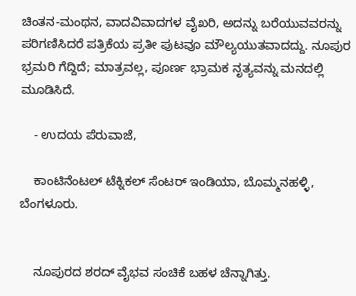ಚಿಂತನ-ಮಂಥನ, ವಾದವಿವಾದಗಳ ವೈಖರಿ, ಅದನ್ನು ಬರೆಯುವವರನ್ನು ಪರಿಗಣಿಸಿದರೆ ಪತ್ರಿಕೆಯ ಪ್ರತೀ ಪುಟವೂ ಮೌಲ್ಯಯುತವಾದದ್ದು. ನೂಪುರ ಭ್ರಮರಿ ಗೆದ್ದಿದೆ; ಮಾತ್ರವಲ್ಲ, ಪೂರ್ಣ ಭ್ರಾಮಕ ನೃತ್ಯವನ್ನು ಮನದಲ್ಲಿ ಮೂಡಿಸಿದೆ.

    - ಉದಯ ಪೆರುವಾಜೆ,

    ಕಾಂಟಿನೆಂಟಲ್ ಟೆಕ್ನಿಕಲ್ ಸೆಂಟರ್ ಇಂಡಿಯಾ, ಬೊಮ್ಮನಹಳ್ಳಿ, ಬೆಂಗಳೂರು.


    ನೂಪುರದ ಶರದ್ ವೈಭವ ಸಂಚಿಕೆ ಬಹಳ ಚೆನ್ನಾಗಿತ್ತು.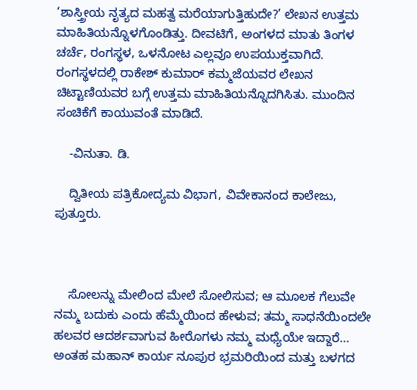‘ಶಾಸ್ತ್ರೀಯ ನೃತ್ಯದ ಮಹತ್ವ ಮರೆಯಾಗುತ್ತಿಹುದೇ?’ ಲೇಖನ ಉತ್ತಮ ಮಾಹಿತಿಯನ್ನೊಳಗೊಂಡಿತ್ತು. ದೀವಟಿಗೆ, ಅಂಗಳದ ಮಾತು ತಿಂಗಳ ಚರ್ಚೆ, ರಂಗಸ್ಥಳ, ಒಳನೋಟ ಎಲ್ಲವೂ ಉಪಯುಕ್ತವಾಗಿದೆ. ರಂಗಸ್ಥಳದಲ್ಲಿ ರಾಕೇಶ್ ಕುಮಾರ್ ಕಮ್ಮಜೆಯವರ ಲೇಖನ ಚಿಟ್ಟಾಣಿಯವರ ಬಗ್ಗೆ ಉತ್ತಮ ಮಾಹಿತಿಯನ್ನೊದಗಿಸಿತು. ಮುಂದಿನ ಸಂಚಿಕೆಗೆ ಕಾಯುವಂತೆ ಮಾಡಿದೆ.

    -ವಿನುತಾ. ಡಿ.

    ದ್ವಿತೀಯ ಪತ್ರಿಕೋದ್ಯಮ ವಿಭಾಗ, ವಿವೇಕಾನಂದ ಕಾಲೇಜು, ಪುತ್ತೂರು.



    ಸೋಲನ್ನು ಮೇಲಿಂದ ಮೇಲೆ ಸೋಲಿಸುವ; ಆ ಮೂಲಕ ಗೆಲುವೇ ನಮ್ಮ ಬದುಕು ಎಂದು ಹೆಮ್ಮೆಯಿಂದ ಹೇಳುವ; ತಮ್ಮ ಸಾಧನೆಯಿಂದಲೇ ಹಲವರ ಆದರ್ಶವಾಗುವ ಹೀರೊಗಳು ನಮ್ಮ ಮಧ್ಯೆಯೇ ಇದ್ದಾರೆ… ಅಂತಹ ಮಹಾನ್ ಕಾರ್ಯ ನೂಪುರ ಭ್ರಮರಿಯಿಂದ ಮತ್ತು ಬಳಗದ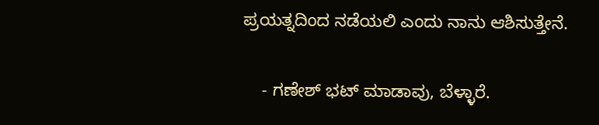ಪ್ರಯತ್ನದಿಂದ ನಡೆಯಲಿ ಎಂದು ನಾನು ಆಶಿಸುತ್ತೇನೆ.

    - ಗಣೇಶ್ ಭಟ್ ಮಾಡಾವು, ಬೆಳ್ಳಾರೆ.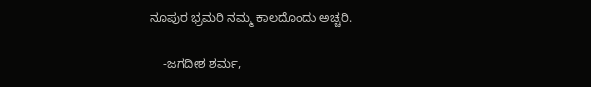ನೂಪುರ ಭ್ರಮರಿ ನಮ್ಮ ಕಾಲದೊಂದು ಅಚ್ಚರಿ.

    -ಜಗದೀಶ ಶರ್ಮ,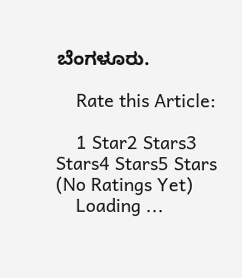ಬೆಂಗಳೂರು.

    Rate this Article:

    1 Star2 Stars3 Stars4 Stars5 Stars (No Ratings Yet)
    Loading ...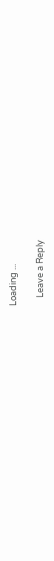Loading ...

    Leave a Reply